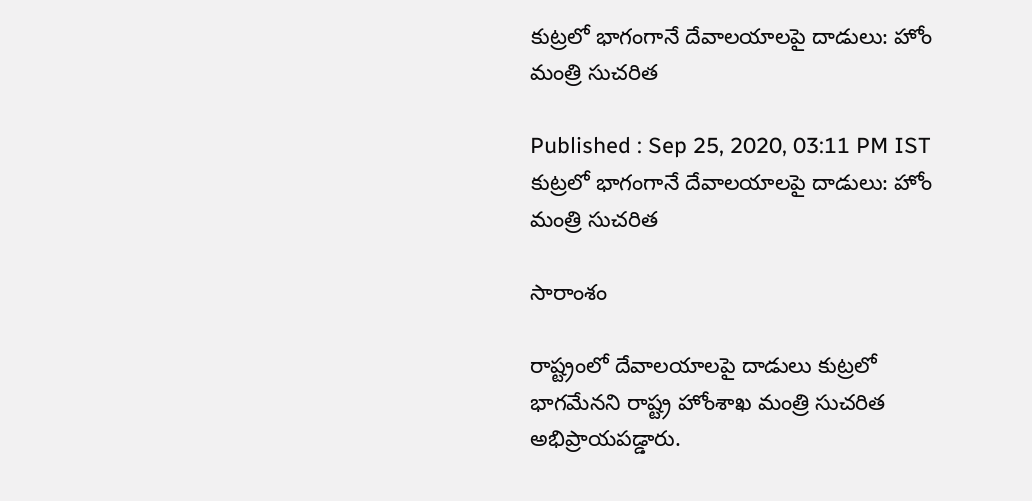కుట్రలో భాగంగానే దేవాలయాలపై దాడులు: హోం మంత్రి సుచరిత

Published : Sep 25, 2020, 03:11 PM IST
కుట్రలో భాగంగానే దేవాలయాలపై దాడులు: హోం మంత్రి సుచరిత

సారాంశం

రాష్ట్రంలో దేవాలయాలపై దాడులు కుట్రలో భాగమేనని రాష్ట్ర హోంశాఖ మంత్రి సుచరిత అభిప్రాయపడ్డారు.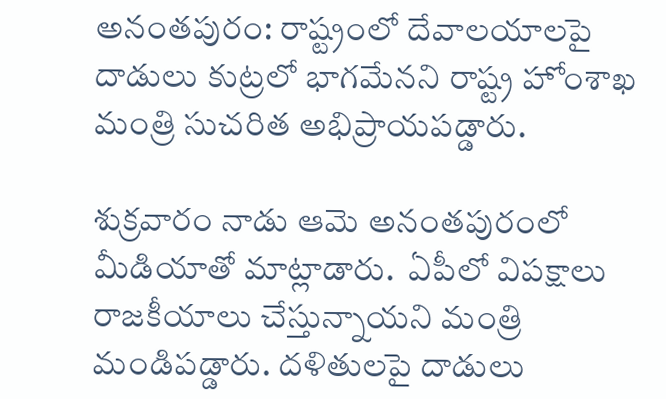అనంతపురం: రాష్ట్రంలో దేవాలయాలపై దాడులు కుట్రలో భాగమేనని రాష్ట్ర హోంశాఖ మంత్రి సుచరిత అభిప్రాయపడ్డారు.

శుక్రవారం నాడు ఆమె అనంతపురంలో మీడియాతో మాట్లాడారు.  ఏపీలో విపక్షాలు రాజకీయాలు చేస్తున్నాయని మంత్రి మండిపడ్డారు. దళితులపై దాడులు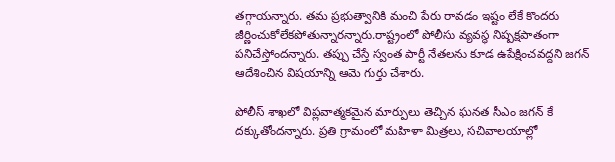తగ్గాయన్నారు. తమ ప్రభుత్వానికి మంచి పేరు రావడం ఇష్టం లేకే కొందరు  జీర్ణించుకోలేకపోతున్నారన్నారు.రాష్ట్రంలో పోలీసు వ్యవస్థ నిష్పక్షపాతంగా పనిచేస్తోందన్నారు. తప్పు చేస్తే స్వంత పార్టీ నేతలను కూడ ఉపేక్షించవద్దని జగన్ ఆదేశించిన విషయాన్ని ఆమె గుర్తు చేశారు.

పోలీస్ శాఖలో విప్లవాత్మకమైన మార్పులు తెచ్చిన ఘనత సీఎం జగన్ కే దక్కుతోందన్నారు. ప్రతి గ్రామంలో మహిళా మిత్రలు, సచివాలయాల్లో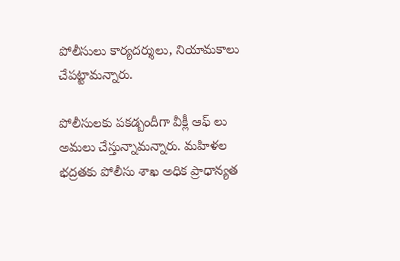పోలీసులు కార్యదర్శులు, నియామకాలు చేపట్టామన్నారు.

పోలీసులకు పకడ్బందీగా వీక్లీ ఆఫ్ లు అమలు చేస్తున్నామన్నారు. మహిళల భద్రతకు పోలీసు శాఖ అధిక ప్రాధాన్యత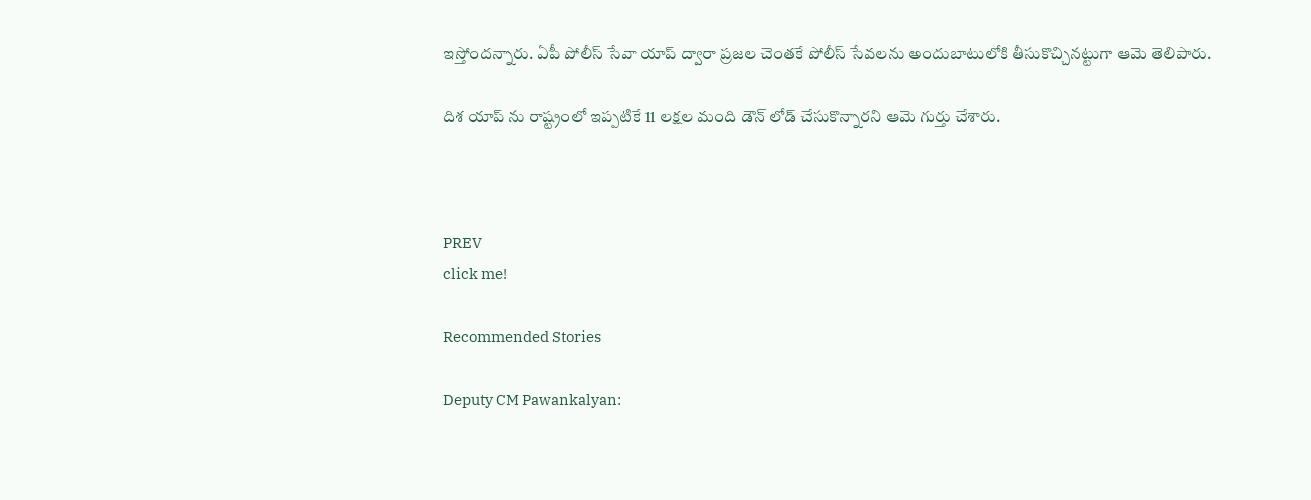ఇస్తోందన్నారు. ఏపీ పోలీస్ సేవా యాప్ ద్వారా ప్రజల చెంతకే పోలీస్ సేవలను అందుబాటులోకి తీసుకొచ్చినట్టుగా ఆమె తెలిపారు.

దిశ యాప్ ను రాష్ట్రంలో ఇప్పటికే 11 లక్షల మంది డౌన్ లోడ్ చేసుకొన్నారని ఆమె గుర్తు చేశారు.



PREV
click me!

Recommended Stories

Deputy CM Pawankalyan: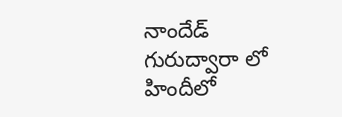నాందేడ్ గురుద్వారా లో హిందీలో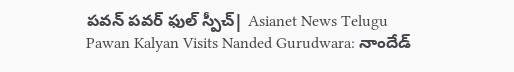పవన్ పవర్ ఫుల్ స్పీచ్| Asianet News Telugu
Pawan Kalyan Visits Nanded Gurudwara: నాందేడ్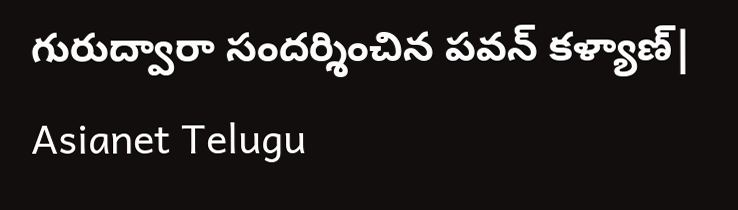గురుద్వారా సందర్శించిన పవన్ కళ్యాణ్| Asianet Telugu